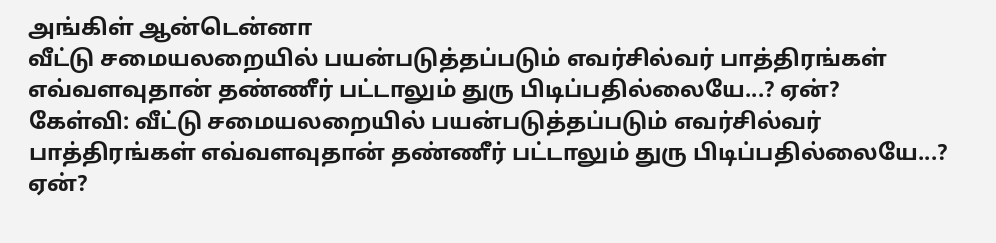அங்கிள் ஆன்டென்னா
வீட்டு சமையலறையில் பயன்படுத்தப்படும் எவர்சில்வர் பாத்திரங்கள் எவ்வளவுதான் தண்ணீர் பட்டாலும் துரு பிடிப்பதில்லையே...? ஏன்?
கேள்வி: வீட்டு சமையலறையில் பயன்படுத்தப்படும் எவர்சில்வர் பாத்திரங்கள் எவ்வளவுதான் தண்ணீர் பட்டாலும் துரு பிடிப்பதில்லையே...? ஏன்?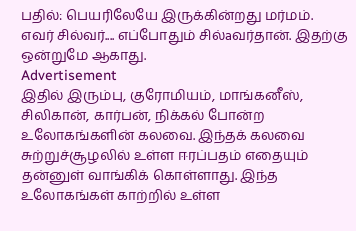பதில்: பெயரிலேயே இருக்கின்றது மர்மம்.
எவர் சில்வர்.... எப்போதும் சில்aவர்தான். இதற்கு ஒன்றுமே ஆகாது.
Advertisement
இதில் இரும்பு, குரோமியம், மாங்கனீஸ், சிலிகான், கார்பன், நிக்கல் போன்ற உலோகங்களின் கலவை. இந்தக் கலவை சுற்றுச்சூழலில் உள்ள ஈரப்பதம் எதையும் தன்னுள் வாங்கிக் கொள்ளாது. இந்த உலோகங்கள் காற்றில் உள்ள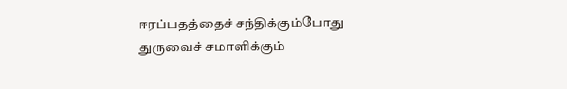ஈரப்பதத்தைச் சந்திக்கும்போது துருவைச் சமாளிக்கும்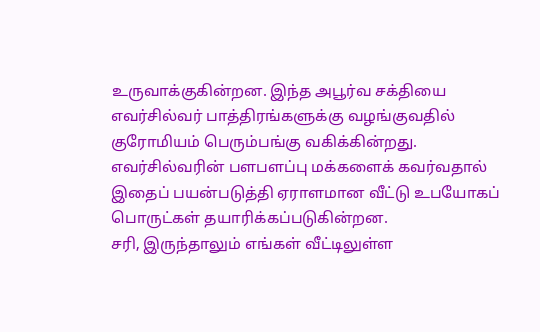உருவாக்குகின்றன. இந்த அபூர்வ சக்தியை எவர்சில்வர் பாத்திரங்களுக்கு வழங்குவதில் குரோமியம் பெரும்பங்கு வகிக்கின்றது.
எவர்சில்வரின் பளபளப்பு மக்களைக் கவர்வதால் இதைப் பயன்படுத்தி ஏராளமான வீட்டு உபயோகப் பொருட்கள் தயாரிக்கப்படுகின்றன.
சரி, இருந்தாலும் எங்கள் வீட்டிலுள்ள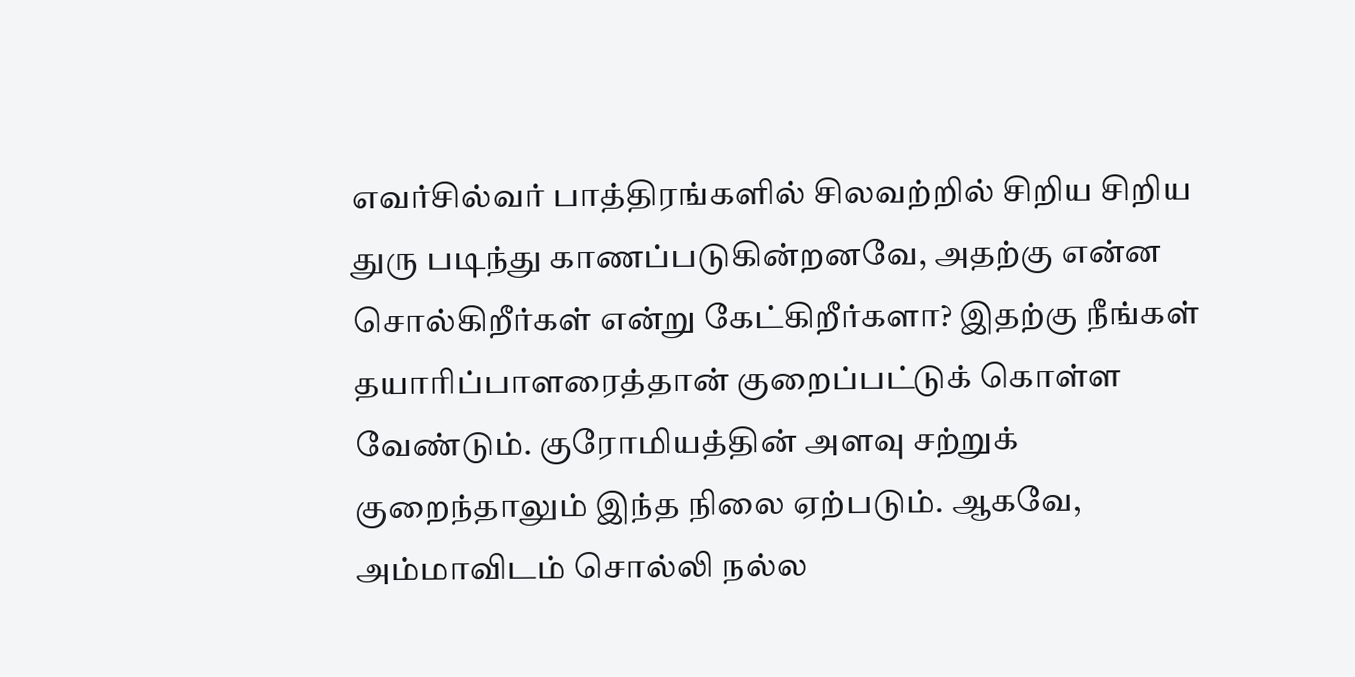எவர்சில்வர் பாத்திரங்களில் சிலவற்றில் சிறிய சிறிய துரு படிந்து காணப்படுகின்றனவே, அதற்கு என்ன சொல்கிறீர்கள் என்று கேட்கிறீர்களா? இதற்கு நீங்கள் தயாரிப்பாளரைத்தான் குறைப்பட்டுக் கொள்ள வேண்டும். குரோமியத்தின் அளவு சற்றுக் குறைந்தாலும் இந்த நிலை ஏற்படும். ஆகவே, அம்மாவிடம் சொல்லி நல்ல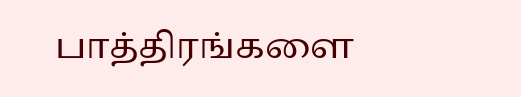பாத்திரங்களை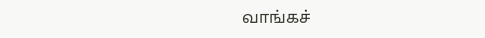வாங்கச்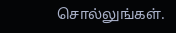சொல்லுங்கள்.